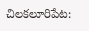చిలకలూరిపేట: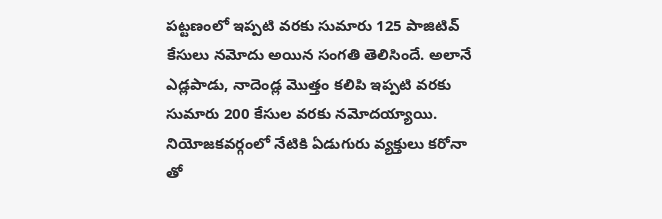పట్టణంలో ఇప్పటి వరకు సుమారు 125 పాజిటివ్ కేసులు నమోదు అయిన సంగతి తెలిసిందే. అలానే ఎడ్లపాడు, నాదెండ్ల మొత్తం కలిపి ఇప్పటి వరకు సుమారు 200 కేసుల వరకు నమోదయ్యాయి. నియోజకవర్గంలో నేటికి ఏడుగురు వ్యక్తులు కరోనా తో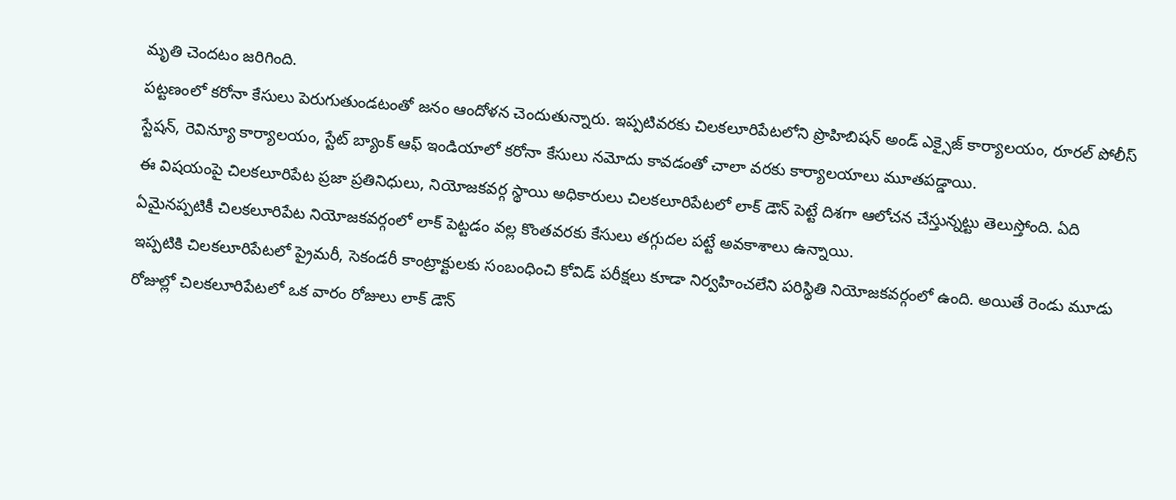మృతి చెందటం జరిగింది.
పట్టణంలో కరోనా కేసులు పెరుగుతుండటంతో జనం ఆందోళన చెందుతున్నారు. ఇప్పటివరకు చిలకలూరిపేటలోని ప్రొహిబిషన్ అండ్ ఎక్సైజ్ కార్యాలయం, రూరల్ పోలీస్ స్టేషన్, రెవిన్యూ కార్యాలయం, స్టేట్ బ్యాంక్ ఆఫ్ ఇండియాలో కరోనా కేసులు నమోదు కావడంతో చాలా వరకు కార్యాలయాలు మూతపడ్డాయి.
ఈ విషయంపై చిలకలూరిపేట ప్రజా ప్రతినిధులు, నియోజకవర్గ స్థాయి అధికారులు చిలకలూరిపేటలో లాక్ డౌన్ పెట్టే దిశగా ఆలోచన చేస్తున్నట్టు తెలుస్తోంది. ఏది ఏమైనప్పటికీ చిలకలూరిపేట నియోజకవర్గంలో లాక్ పెట్టడం వల్ల కొంతవరకు కేసులు తగ్గుదల పట్టే అవకాశాలు ఉన్నాయి.
ఇప్పటికి చిలకలూరిపేటలో ప్రైమరీ, సెకండరీ కాంట్రాక్టులకు సంబంధించి కోవిడ్ పరీక్షలు కూడా నిర్వహించలేని పరిస్థితి నియోజకవర్గంలో ఉంది. అయితే రెండు మూడు రోజుల్లో చిలకలూరిపేటలో ఒక వారం రోజులు లాక్ డౌన్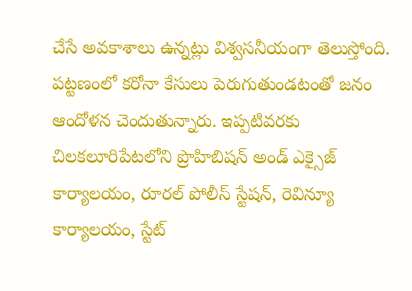చేసే అవకాశాలు ఉన్నట్లు విశ్వసనీయంగా తెలుస్తోంది.
పట్టణంలో కరోనా కేసులు పెరుగుతుండటంతో జనం ఆందోళన చెందుతున్నారు. ఇప్పటివరకు చిలకలూరిపేటలోని ప్రొహిబిషన్ అండ్ ఎక్సైజ్ కార్యాలయం, రూరల్ పోలీస్ స్టేషన్, రెవిన్యూ కార్యాలయం, స్టేట్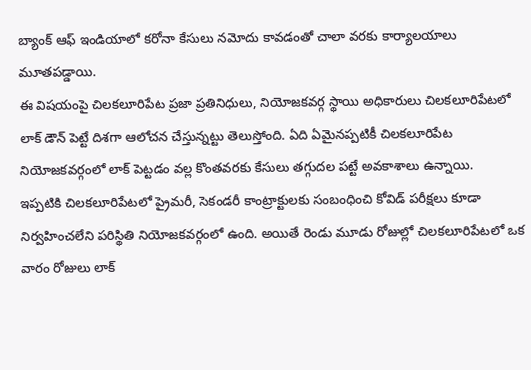బ్యాంక్ ఆఫ్ ఇండియాలో కరోనా కేసులు నమోదు కావడంతో చాలా వరకు కార్యాలయాలు మూతపడ్డాయి.
ఈ విషయంపై చిలకలూరిపేట ప్రజా ప్రతినిధులు, నియోజకవర్గ స్థాయి అధికారులు చిలకలూరిపేటలో లాక్ డౌన్ పెట్టే దిశగా ఆలోచన చేస్తున్నట్టు తెలుస్తోంది. ఏది ఏమైనప్పటికీ చిలకలూరిపేట నియోజకవర్గంలో లాక్ పెట్టడం వల్ల కొంతవరకు కేసులు తగ్గుదల పట్టే అవకాశాలు ఉన్నాయి.
ఇప్పటికి చిలకలూరిపేటలో ప్రైమరీ, సెకండరీ కాంట్రాక్టులకు సంబంధించి కోవిడ్ పరీక్షలు కూడా నిర్వహించలేని పరిస్థితి నియోజకవర్గంలో ఉంది. అయితే రెండు మూడు రోజుల్లో చిలకలూరిపేటలో ఒక వారం రోజులు లాక్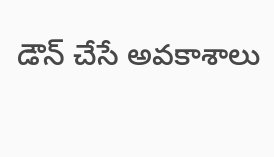డౌన్ చేసే అవకాశాలు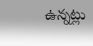ఉన్నట్లు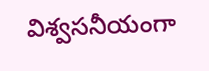విశ్వసనీయంగా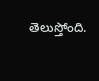తెలుస్తోంది.